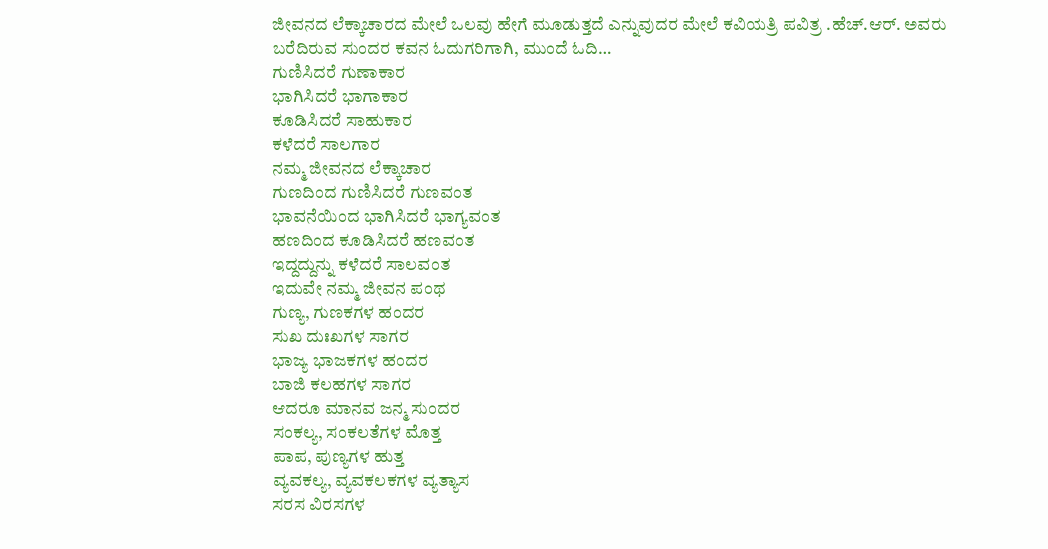ಜೀವನದ ಲೆಕ್ಕಾಚಾರದ ಮೇಲೆ ಒಲವು ಹೇಗೆ ಮೂಡುತ್ತದೆ ಎನ್ನುವುದರ ಮೇಲೆ ಕವಿಯತ್ರಿ ಪವಿತ್ರ .ಹೆಚ್.ಆರ್. ಅವರು ಬರೆದಿರುವ ಸುಂದರ ಕವನ ಓದುಗರಿಗಾಗಿ, ಮುಂದೆ ಓದಿ…
ಗುಣಿಸಿದರೆ ಗುಣಾಕಾರ
ಭಾಗಿಸಿದರೆ ಭಾಗಾಕಾರ
ಕೂಡಿಸಿದರೆ ಸಾಹುಕಾರ
ಕಳೆದರೆ ಸಾಲಗಾರ
ನಮ್ಮ ಜೀವನದ ಲೆಕ್ಕಾಚಾರ
ಗುಣದಿಂದ ಗುಣಿಸಿದರೆ ಗುಣವಂತ
ಭಾವನೆಯಿಂದ ಭಾಗಿಸಿದರೆ ಭಾಗ್ಯವಂತ
ಹಣದಿಂದ ಕೂಡಿಸಿದರೆ ಹಣವಂತ
ಇದ್ದದ್ದುನ್ನು ಕಳೆದರೆ ಸಾಲವಂತ
ಇದುವೇ ನಮ್ಮ ಜೀವನ ಪಂಥ
ಗುಣ್ಯ, ಗುಣಕಗಳ ಹಂದರ
ಸುಖ ದುಃಖಗಳ ಸಾಗರ
ಭಾಜ್ಯ ಭಾಜಕಗಳ ಹಂದರ
ಬಾಜಿ ಕಲಹಗಳ ಸಾಗರ
ಆದರೂ ಮಾನವ ಜನ್ಮ ಸುಂದರ
ಸಂಕಲ್ಯ, ಸಂಕಲತೆಗಳ ಮೊತ್ತ
ಪಾಪ, ಪುಣ್ಯಗಳ ಹುತ್ತ
ವ್ಯವಕಲ್ಯ, ವ್ಯವಕಲಕಗಳ ವ್ಯತ್ಯಾಸ
ಸರಸ ವಿರಸಗಳ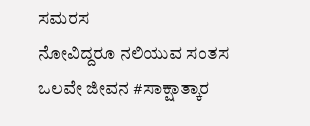ಸಮರಸ
ನೋವಿದ್ದರೂ ನಲಿಯುವ ಸಂತಸ
ಒಲವೇ ಜೀವನ #ಸಾಕ್ಷಾತ್ಕಾರ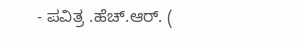- ಪವಿತ್ರ .ಹೆಚ್.ಆರ್. (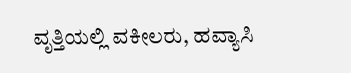ವೃತ್ತಿಯಲ್ಲಿ ವಕೀಲರು, ಹವ್ಯಾಸಿ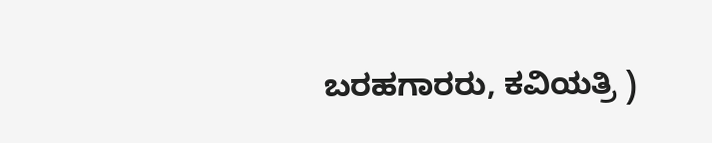ಬರಹಗಾರರು, ಕವಿಯತ್ರಿ )